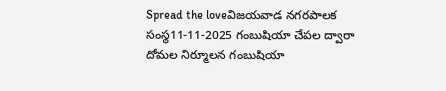Spread the loveవిజయవాడ నగరపాలక సంస్థ11-11-2025 గంబుషియా చేపల ద్వారా దోమల నిర్మూలన గంబుషియా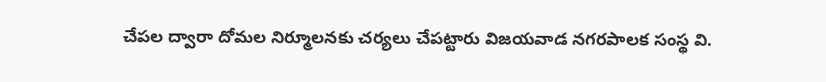చేపల ద్వారా దోమల నిర్మూలనకు చర్యలు చేపట్టారు విజయవాడ నగరపాలక సంస్థ వి.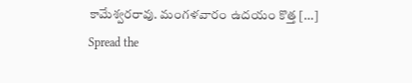కామేశ్వరరావు. మంగళవారం ఉదయం కొత్త […]
Spread the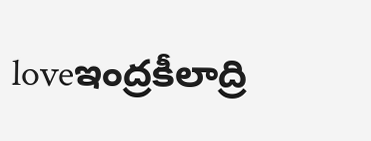loveఇంద్రకీలాద్రి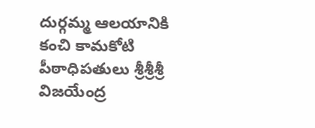దుర్గమ్మ ఆలయానికి కంచి కామకోటి పీఠాధిపతులు శ్రీశ్రీశ్రీ విజయేంద్ర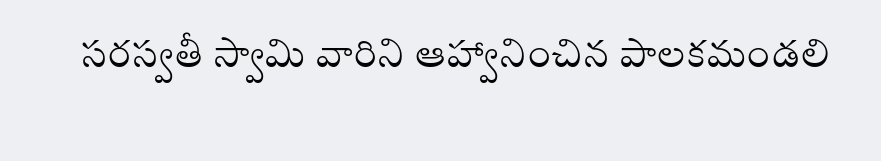సరస్వతీ స్వామి వారిని ఆహ్వానించిన పాలకమండలి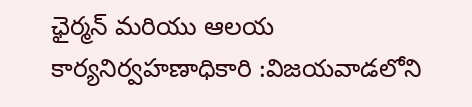ఛైర్మన్ మరియు ఆలయ కార్యనిర్వహణాధికారి :విజయవాడలోని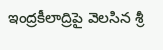ఇంద్రకీలాద్రిపై వెలసిన శ్రీ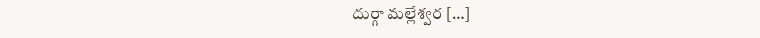దుర్గా మల్లేశ్వర […]